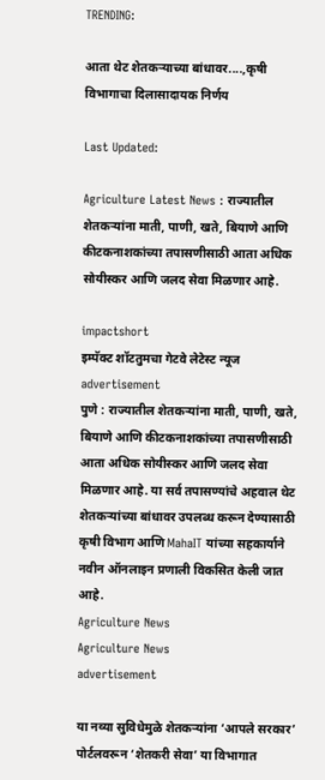TRENDING:

आता थेट शेतकऱ्याच्या बांधावर....,कृषी विभागाचा दिलासादायक निर्णय

Last Updated:

Agriculture Latest News : राज्यातील शेतकऱ्यांना माती, पाणी, खते, बियाणे आणि कीटकनाशकांच्या तपासणीसाठी आता अधिक सोयीस्कर आणि जलद सेवा मिळणार आहे.

impactshort
इम्पॅक्ट शॉटतुमचा गेटवे लेटेस्ट न्यूज
advertisement
पुणे : राज्यातील शेतकऱ्यांना माती, पाणी, खते, बियाणे आणि कीटकनाशकांच्या तपासणीसाठी आता अधिक सोयीस्कर आणि जलद सेवा मिळणार आहे. या सर्व तपासण्यांचे अहवाल थेट शेतकऱ्यांच्या बांधावर उपलब्ध करून देण्यासाठी कृषी विभाग आणि MahaIT यांच्या सहकार्याने नवीन ऑनलाइन प्रणाली विकसित केली जात आहे.
Agriculture News
Agriculture News
advertisement

या नव्या सुविधेमुळे शेतकऱ्यांना ‘आपले सरकार’ पोर्टलवरून ‘शेतकरी सेवा’ या विभागात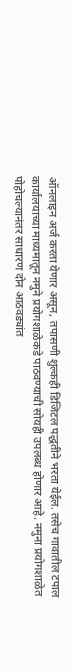ऑनलाइन अर्ज करता येणार असून, तपासणी शुल्कही डिजिटल पद्धतीने भरता येईल. तसेच गावातील टपाल कार्यालयाच्या माध्यमातून नमुने प्रयोगशाळेकडे पाठवण्याची सोयही उपलब्ध होणार आहे. नमुना प्रयोगशाळेत पोहोचल्यानंतर साधारण दोन आठवड्यांत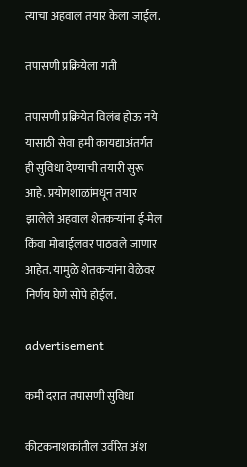त्याचा अहवाल तयार केला जाईल.

तपासणी प्रक्रियेला गती

तपासणी प्रक्रियेत विलंब होऊ नये यासाठी सेवा हमी कायद्याअंतर्गत ही सुविधा देण्याची तयारी सुरू आहे. प्रयोगशाळांमधून तयार झालेले अहवाल शेतकऱ्यांना ई-मेल किंवा मोबाईलवर पाठवले जाणार आहेत. यामुळे शेतकऱ्यांना वेळेवर निर्णय घेणे सोपे होईल.

advertisement

कमी दरात तपासणी सुविधा

कीटकनाशकांतील उर्वरित अंश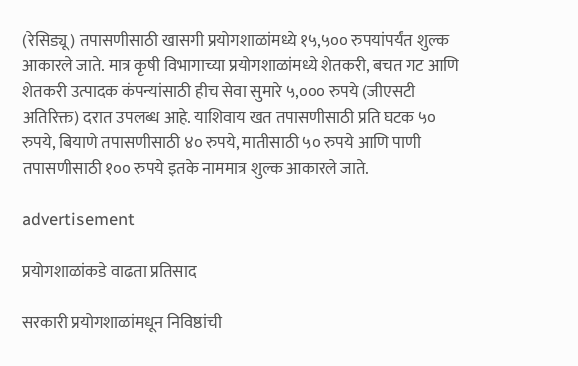(रेसिड्यू) तपासणीसाठी खासगी प्रयोगशाळांमध्ये १५,५०० रुपयांपर्यंत शुल्क आकारले जाते. मात्र कृषी विभागाच्या प्रयोगशाळांमध्ये शेतकरी, बचत गट आणि शेतकरी उत्पादक कंपन्यांसाठी हीच सेवा सुमारे ५,००० रुपये (जीएसटी अतिरिक्त) दरात उपलब्ध आहे. याशिवाय खत तपासणीसाठी प्रति घटक ५० रुपये, बियाणे तपासणीसाठी ४० रुपये, मातीसाठी ५० रुपये आणि पाणी तपासणीसाठी १०० रुपये इतके नाममात्र शुल्क आकारले जाते.

advertisement

प्रयोगशाळांकडे वाढता प्रतिसाद

सरकारी प्रयोगशाळांमधून निविष्ठांची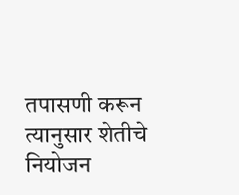तपासणी करून त्यानुसार शेतीचे नियोजन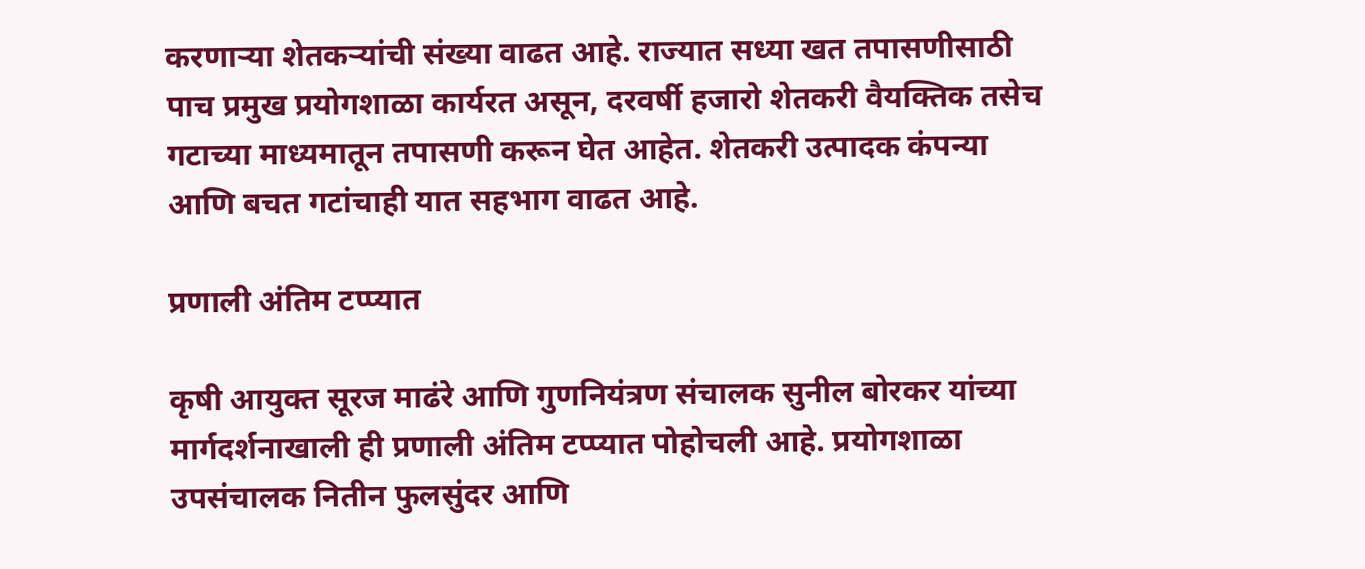करणाऱ्या शेतकऱ्यांची संख्या वाढत आहे. राज्यात सध्या खत तपासणीसाठी पाच प्रमुख प्रयोगशाळा कार्यरत असून, दरवर्षी हजारो शेतकरी वैयक्तिक तसेच गटाच्या माध्यमातून तपासणी करून घेत आहेत. शेतकरी उत्पादक कंपन्या आणि बचत गटांचाही यात सहभाग वाढत आहे.

प्रणाली अंतिम टप्प्यात

कृषी आयुक्त सूरज माढंरे आणि गुणनियंत्रण संचालक सुनील बोरकर यांच्या मार्गदर्शनाखाली ही प्रणाली अंतिम टप्प्यात पोहोचली आहे. प्रयोगशाळा उपसंचालक नितीन फुलसुंदर आणि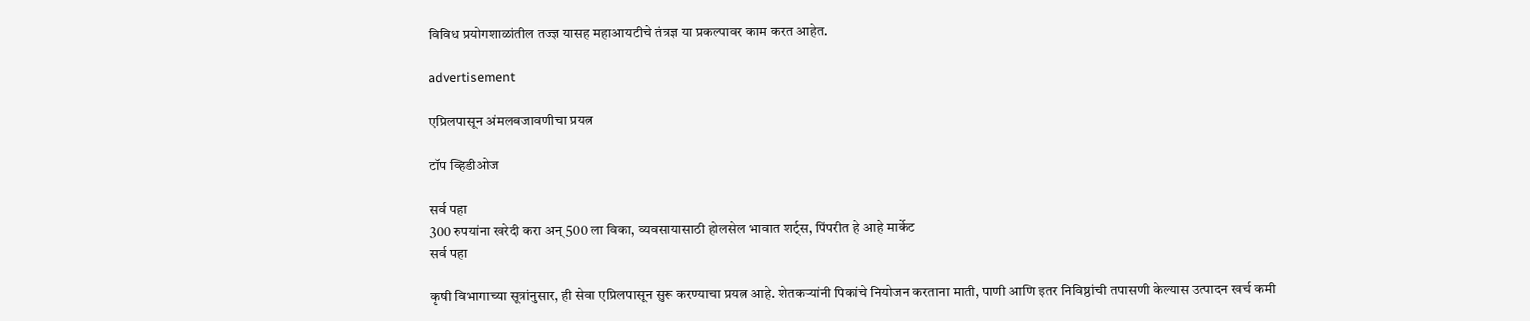विविध प्रयोगशाळांतील तज्ज्ञ यासह महाआयटीचे तंत्रज्ञ या प्रकल्पावर काम करत आहेत.

advertisement

एप्रिलपासून अंमलबजावणीचा प्रयत्न

टॉप व्हिडीओज

सर्व पहा
300 रुपयांना खरेदी करा अन् 500 ला विका, व्यवसायासाठी होलसेल भावात शर्ट्स, पिंपरीत हे आहे मार्केट
सर्व पहा

कृषी विभागाच्या सूत्रांनुसार, ही सेवा एप्रिलपासून सुरू करण्याचा प्रयत्न आहे. शेतकऱ्यांनी पिकांचे नियोजन करताना माती, पाणी आणि इतर निविष्ठांची तपासणी केल्यास उत्पादन खर्च कमी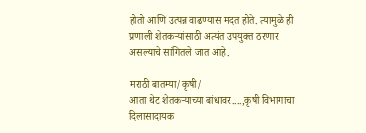होतो आणि उत्पन्न वाढण्यास मदत होते. त्यामुळे ही प्रणाली शेतकऱ्यांसाठी अत्यंत उपयुक्त ठरणार असल्याचे सांगितले जात आहे.

मराठी बातम्या/कृषी/
आता थेट शेतकऱ्याच्या बांधावर....,कृषी विभागाचा दिलासादायक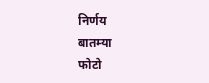निर्णय
बातम्या
फोटो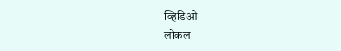व्हिडिओ
लोकल